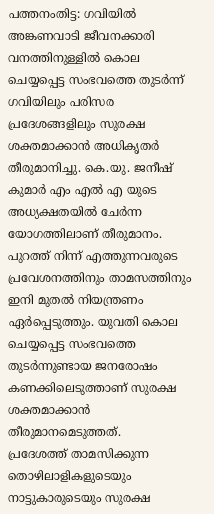പത്തനംതിട്ട: ഗവിയിൽ അങ്കണവാടി ജീവനക്കാരി വനത്തിനുള്ളിൽ കൊല ചെയ്യപ്പെട്ട സംഭവത്തെ തുടർന്ന് ഗവിയിലും പരിസര പ്രദേശങ്ങളിലും സുരക്ഷ ശക്തമാക്കാൻ അധികൃതർ തീരുമാനിച്ചു. കെ.യു. ജനീഷ് കുമാർ എം എൽ എ യുടെ അധ്യക്ഷതയിൽ ചേർന്ന യോഗത്തിലാണ് തീരുമാനം.
പുറത്ത് നിന്ന് എത്തുന്നവരുടെ പ്രവേശനത്തിനും താമസത്തിനും ഇനി മുതൽ നിയന്ത്രണം ഏർപ്പെടുത്തും. യുവതി കൊല ചെയ്യപ്പെട്ട സംഭവത്തെ തുടർന്നുണ്ടായ ജനരോഷം കണക്കിലെടുത്താണ് സുരക്ഷ ശക്തമാക്കാൻ തീരുമാനമെടുത്തത്.
പ്രദേശത്ത് താമസിക്കുന്ന തൊഴിലാളികളുടെയും നാട്ടുകാരുടെയും സുരക്ഷ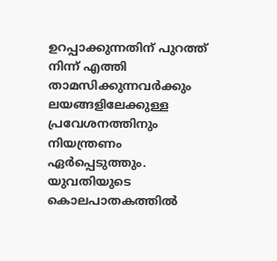ഉറപ്പാക്കുന്നതിന് പുറത്ത് നിന്ന് എത്തി താമസിക്കുന്നവർക്കും ലയങ്ങളിലേക്കുള്ള പ്രവേശനത്തിനും നിയന്ത്രണം ഏർപ്പെടുത്തും.
യുവതിയുടെ കൊലപാതകത്തിൽ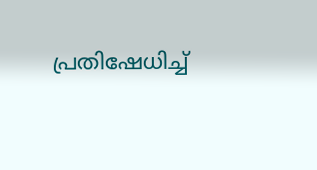പ്രതിഷേധിച്ച്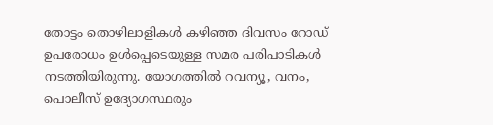തോട്ടം തൊഴിലാളികൾ കഴിഞ്ഞ ദിവസം റോഡ് ഉപരോധം ഉൾപ്പെടെയുള്ള സമര പരിപാടികൾ നടത്തിയിരുന്നു. യോഗത്തിൽ റവന്യൂ, വനം, പൊലീസ് ഉദ്യോഗസ്ഥരും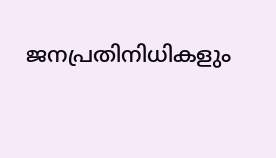ജനപ്രതിനിധികളും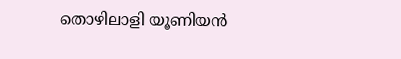തൊഴിലാളി യൂണിയൻ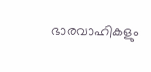ഭാരവാഹികളും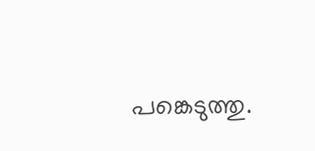പങ്കെടുത്തു.